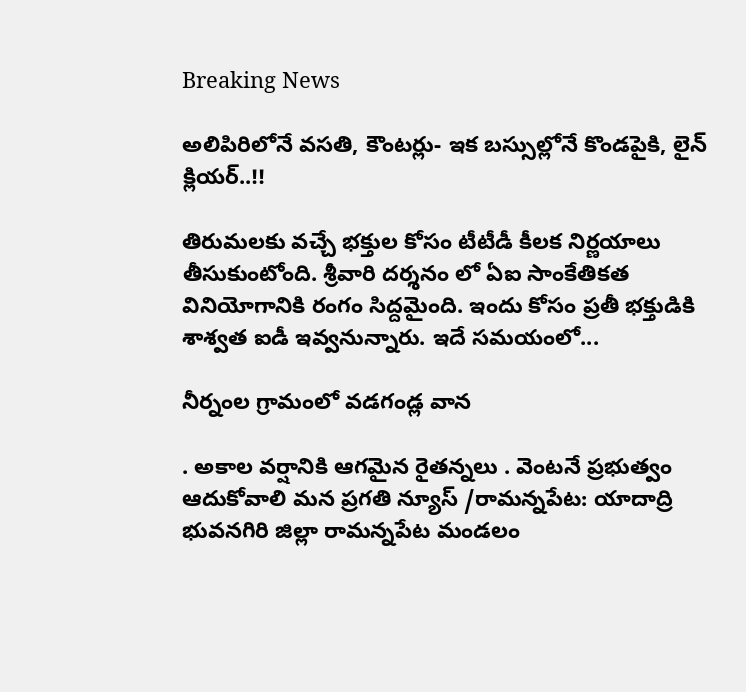Breaking News

అలిపిరిలోనే వసతి, కౌంటర్లు- ఇక బస్సుల్లోనే కొండపైకి, లైన్ క్లియర్..!!

తిరుమలకు వచ్చే భక్తుల కోసం టీటీడీ కీలక నిర్ణయాలు తీసుకుంటోంది. శ్రీవారి దర్శనం లో ఏఐ సాంకేతికత వినియోగానికి రంగం సిద్దమైంది. ఇందు కోసం ప్రతీ భక్తుడికి శాశ్వత ఐడీ ఇవ్వనున్నారు. ఇదే సమయంలో...

నీర్నంల గ్రామంలో వడగండ్ల వాన

. అకాల వర్షానికి ఆగమైన రైతన్నలు . వెంటనే ప్రభుత్వం ఆదుకోవాలి మన ప్రగతి న్యూస్ /రామన్నపేట: యాదాద్రి భువనగిరి జిల్లా రామన్నపేట మండలం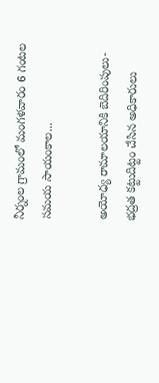నీర్నంల గ్రామంలో మంగళవారం 6 గంటల సమయ సాయంకాల...

అయోధ్య రామాలయానికి బెదిరింపులు- భద్రత కట్టుదిట్టం చేసిన అధికారులు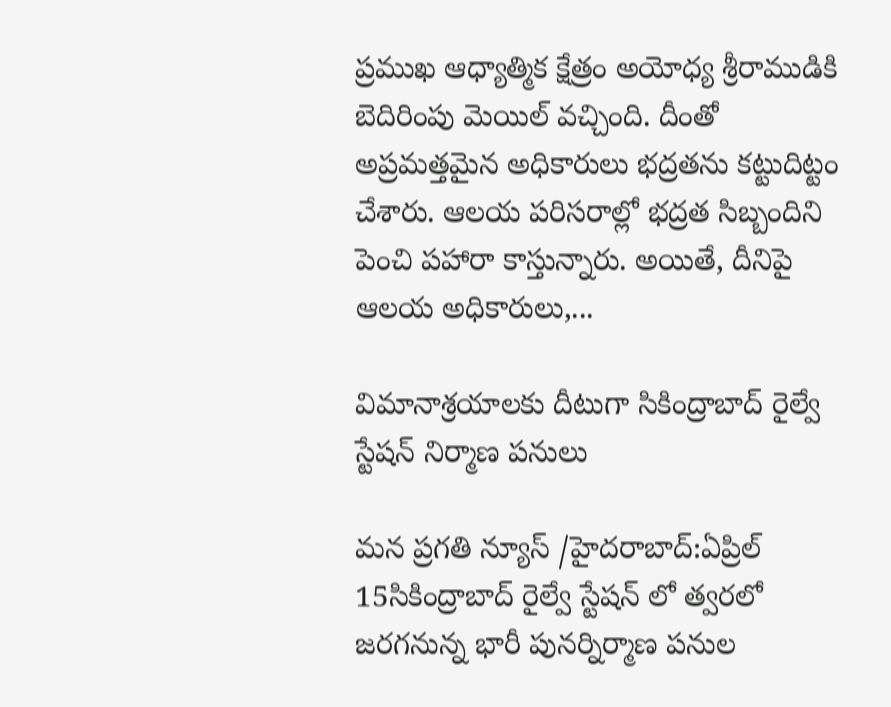ప్రముఖ ఆధ్యాత్మిక క్షేత్రం అయోధ్య శ్రీరాముడికి బెదిరింపు మెయిల్ వచ్చింది. దీంతో అప్రమత్తమైన అధికారులు భద్రతను కట్టుదిట్టం చేశారు. ఆలయ పరిసరాల్లో భద్రత సిబ్బందిని పెంచి పహారా కాస్తున్నారు. అయితే, దీనిపై ఆలయ అధికారులు,...

విమానాశ్రయాలకు దీటుగా సికింద్రాబాద్ రైల్వే స్టేషన్ నిర్మాణ పనులు

మన ప్రగతి న్యూస్ /హైదరాబాద్:ఏప్రిల్ 15సికింద్రాబాద్ రైల్వే స్టేషన్ లో త్వరలో జరగనున్న భారీ పునర్నిర్మాణ పనుల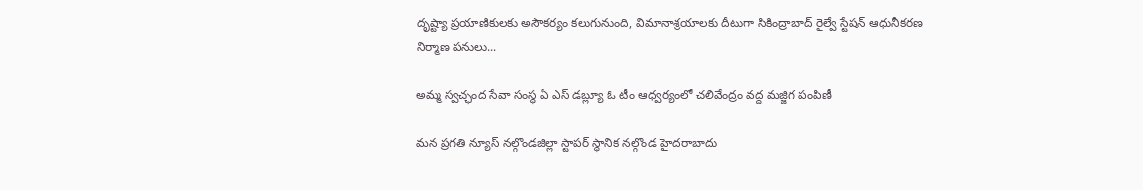దృష్ట్యా ప్రయాణికులకు అసౌకర్యం కలుగునుంది, విమానాశ్రయాలకు దీటుగా సికింద్రాబాద్ రైల్వే స్టేషన్ ఆధునీకరణ నిర్మాణ పనులు...

అమ్మ స్వచ్ఛంద సేవా సంస్థ ఏ ఎస్ డబ్ల్యూ ఓ టీం ఆధ్వర్యంలో చలివేంద్రం వద్ద మజ్జిగ పంపిణీ

మన ప్రగతి న్యూస్ నల్గొండజిల్లా స్టాపర్ స్థానిక నల్గొండ హైదరాబాదు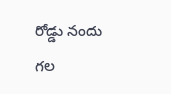రోడ్డు నందు గల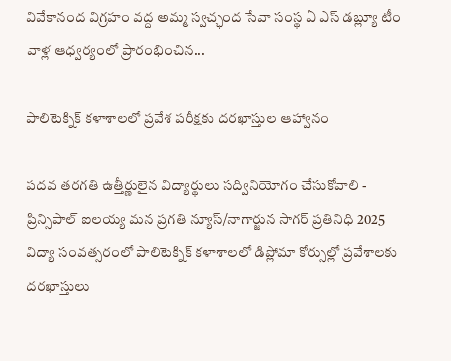వివేకానంద విగ్రహం వద్ద అమ్మ స్వచ్ఛంద సేవా సంస్థ ఏ ఎస్ డబ్ల్యూ టీం వాళ్ల ఆధ్వర్యంలో ప్రారంభించిన...

పాలిటెక్నిక్‌ కళాశాలలో ప్రవేశ పరీక్షకు దరఖాస్తుల ఆహ్వానం

పదవ తరగతి ఉత్తీర్ణులైన విద్యార్థులు సద్వినియోగం చేసుకోవాలి - ప్రిన్సిపాల్ ఐలయ్య మన ప్రగతి న్యూస్/నాగార్జున సాగర్ ప్రతినిధి 2025 విద్యా సంవత్సరంలో పాలిటెక్నిక్‌ కళాశాలలో డిప్లోమా కోర్సుల్లో ప్రవేశాలకు దరఖాస్తులు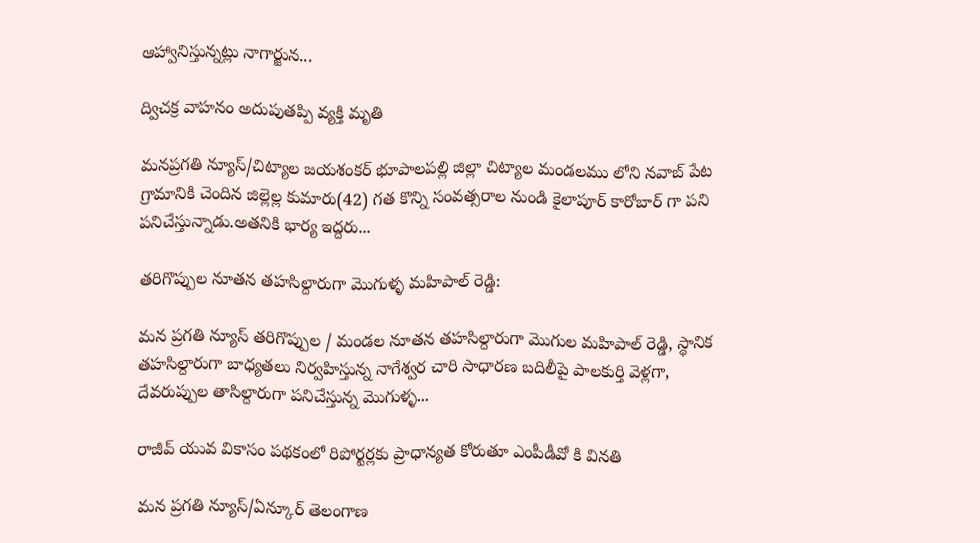ఆహ్వానిస్తున్నట్లు నాగార్జున...

ద్విచక్ర వాహనం అదుపుతప్పి వ్యక్తి మృతి

మనప్రగతి న్యూస్/చిట్యాల జయశంకర్ భూపాలపల్లి జిల్లా చిట్యాల మండలము లోని నవాబ్ పేట గ్రామానికి చెందిన జిల్లెల్ల కుమారు(42) గత కొన్ని సంవత్సరాల నుండి కైలాపూర్ కారోబార్ గా పని పనిచేస్తున్నాడు.అతనికి భార్య ఇద్దరు...

తరిగొప్పుల నూతన తహసిల్దారుగా మొగుళ్ళ మహిపాల్ రెడ్డి:

మన ప్రగతి న్యూస్ తరిగొప్పుల / మండల నూతన తహసిల్దారుగా మొగుల మహిపాల్ రెడ్డి, స్థానిక తహసిల్దారుగా బాధ్యతలు నిర్వహిస్తున్న నాగేశ్వర చారి సాధారణ బదిలీపై పాలకుర్తి వెళ్లగా, దేవరుప్పుల తాసిల్దారుగా పనిచేస్తున్న మొగుళ్ళ...

రాజీవ్ యువ వికాసం పథకంలో రిపోర్టర్లకు ప్రాధాన్యత కోరుతూ ఎంపీడీవో కి వినతి

మన ప్రగతి న్యూస్/ఏన్కూర్ తెలంగాణ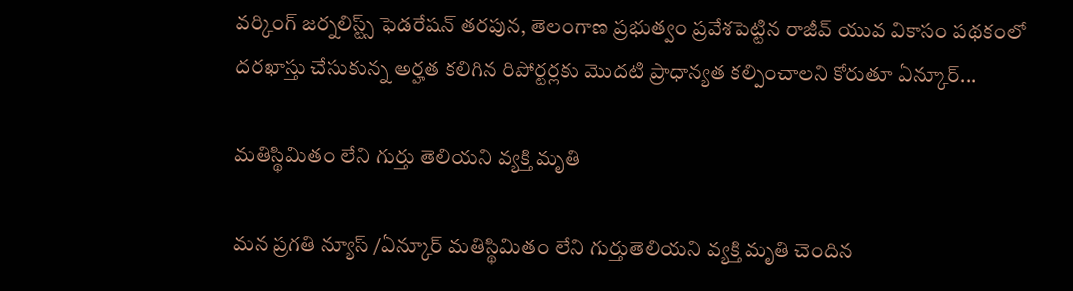వర్కింగ్ జర్నలిస్ట్స్ ఫెడరేషన్ తరపున, తెలంగాణ ప్రభుత్వం ప్రవేశపెట్టిన రాజీవ్ యువ వికాసం పథకంలో దరఖాస్తు చేసుకున్న అర్హత కలిగిన రిపోర్టర్లకు మొదటి ప్రాధాన్యత కల్పించాలని కోరుతూ ఏన్కూర్...

మతిస్థిమితం లేని గుర్తు తెలియని వ్యక్తి మృతి

మన ప్రగతి న్యూస్ /ఏన్కూర్ మతిస్థిమితం లేని గుర్తుతెలియని వ్యక్తి మృతి చెందిన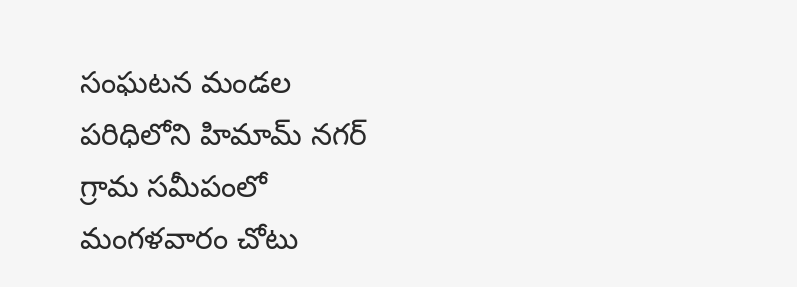సంఘటన మండల పరిధిలోని హిమామ్ నగర్ గ్రామ సమీపంలో మంగళవారం చోటు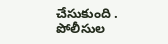చేసుకుంది . పోలీసుల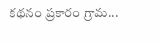కథనం ప్రకారం గ్రామ...